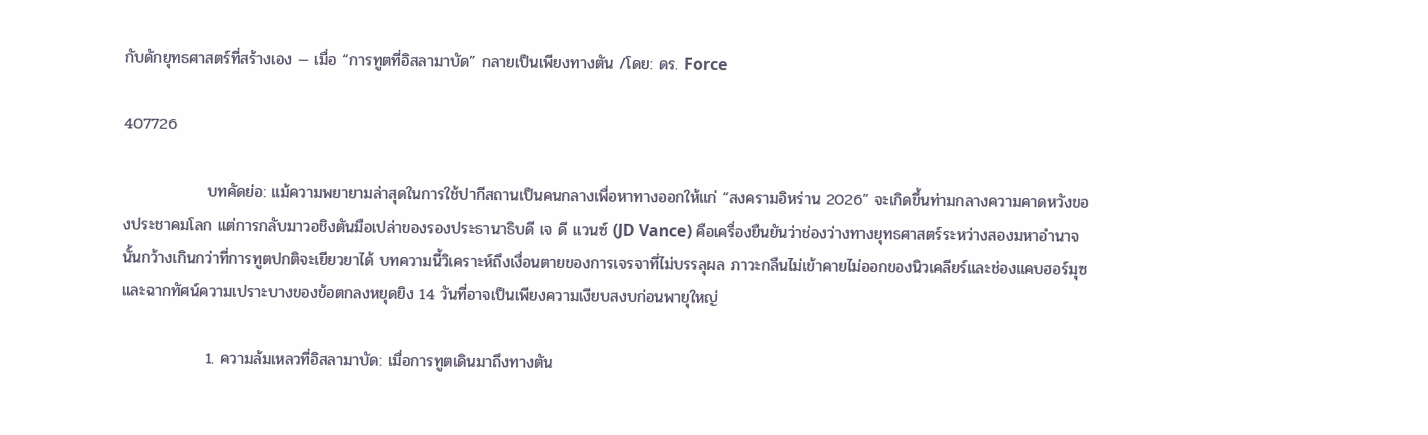กับดักยุทธศาสตร์ที่สร้างเอง — เมื่อ “การทูตที่อิสลามาบัด” กลายเป็นเพียงทางตัน /โดย: ดร. Force

407726

               บทคัดย่อ: แม้ความพยายามล่าสุดในการใช้ปากีสถานเป็นคนกลางเพื่อหาทางออกให้แก่ “สงครามอิหร่าน 2026” จะเกิดขึ้นท่ามกลางความคาดหวังของประชาคมโลก แต่การกลับมาวอชิงตันมือเปล่าของรองประธานาธิบดี เจ ดี แวนซ์ (JD Vance) คือเครื่องยืนยันว่าช่องว่างทางยุทธศาสตร์ระหว่างสองมหาอำนาจนั้นกว้างเกินกว่าที่การทูตปกติจะเยียวยาได้ บทความนี้วิเคราะห์ถึงเงื่อนตายของการเจรจาที่ไม่บรรลุผล ภาวะกลืนไม่เข้าคายไม่ออกของนิวเคลียร์และช่องแคบฮอร์มุซ และฉากทัศน์ความเปราะบางของข้อตกลงหยุดยิง 14 วันที่อาจเป็นเพียงความเงียบสงบก่อนพายุใหญ่

               1. ความล้มเหลวที่อิสลามาบัด: เมื่อการทูตเดินมาถึงทางตัน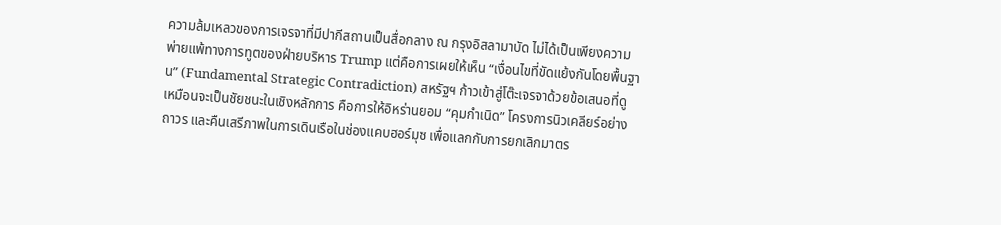ความล้มเหลวของการเจรจาที่มีปากีสถานเป็นสื่อกลาง ณ กรุงอิสลามาบัด ไม่ได้เป็นเพียงความพ่ายแพ้ทางการทูตของฝ่ายบริหาร Trump แต่คือการเผยให้เห็น “เงื่อนไขที่ขัดแย้งกันโดยพื้นฐาน” (Fundamental Strategic Contradiction) สหรัฐฯ ก้าวเข้าสู่โต๊ะเจรจาด้วยข้อเสนอที่ดูเหมือนจะเป็นชัยชนะในเชิงหลักการ คือการให้อิหร่านยอม “คุมกำเนิด” โครงการนิวเคลียร์อย่างถาวร และคืนเสรีภาพในการเดินเรือในช่องแคบฮอร์มุซ เพื่อแลกกับการยกเลิกมาตร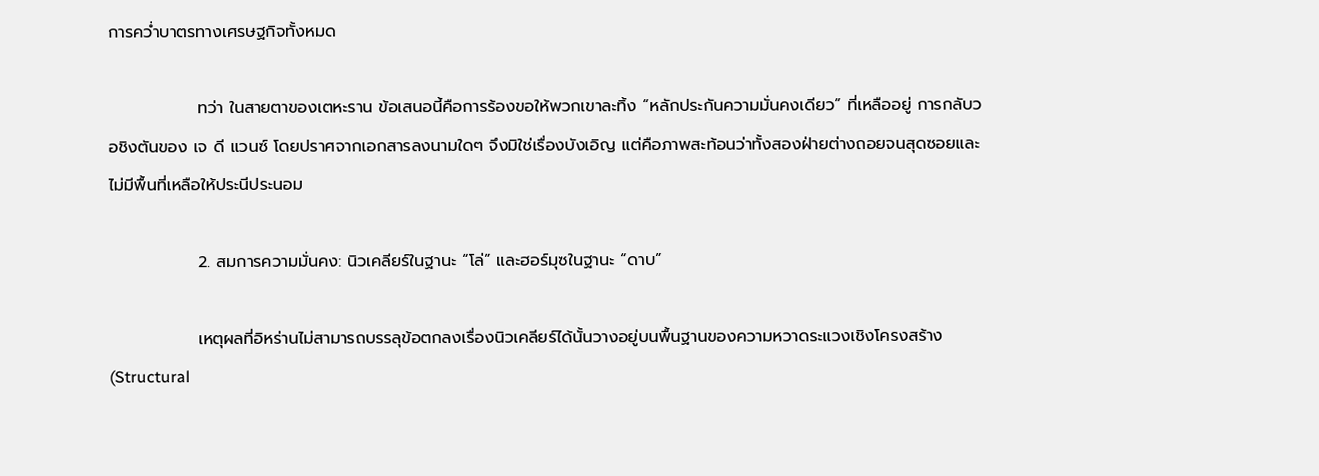การคว่ำบาตรทางเศรษฐกิจทั้งหมด

               ทว่า ในสายตาของเตหะราน ข้อเสนอนี้คือการร้องขอให้พวกเขาละทิ้ง “หลักประกันความมั่นคงเดียว” ที่เหลืออยู่ การกลับวอชิงตันของ เจ ดี แวนซ์ โดยปราศจากเอกสารลงนามใดๆ จึงมิใช่เรื่องบังเอิญ แต่คือภาพสะท้อนว่าทั้งสองฝ่ายต่างถอยจนสุดซอยและไม่มีพื้นที่เหลือให้ประนีประนอม

               2. สมการความมั่นคง: นิวเคลียร์ในฐานะ “โล่” และฮอร์มุซในฐานะ “ดาบ”

               เหตุผลที่อิหร่านไม่สามารถบรรลุข้อตกลงเรื่องนิวเคลียร์ได้นั้นวางอยู่บนพื้นฐานของความหวาดระแวงเชิงโครงสร้าง (Structural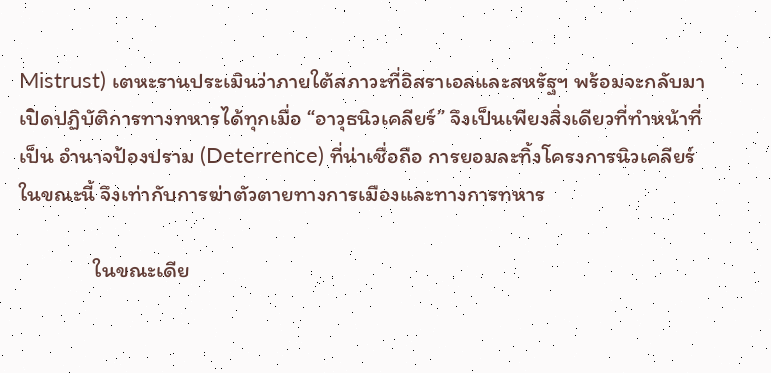Mistrust) เตหะรานประเมินว่าภายใต้สภาวะที่อิสราเอลและสหรัฐฯ พร้อมจะกลับมาเปิดปฏิบัติการทางทหารได้ทุกเมื่อ “อาวุธนิวเคลียร์” จึงเป็นเพียงสิ่งเดียวที่ทำหน้าที่เป็น อำนาจป้องปราม (Deterrence) ที่น่าเชื่อถือ การยอมละทิ้งโครงการนิวเคลียร์ในขณะนี้ จึงเท่ากับการฆ่าตัวตายทางการเมืองและทางการทหาร

               ในขณะเดีย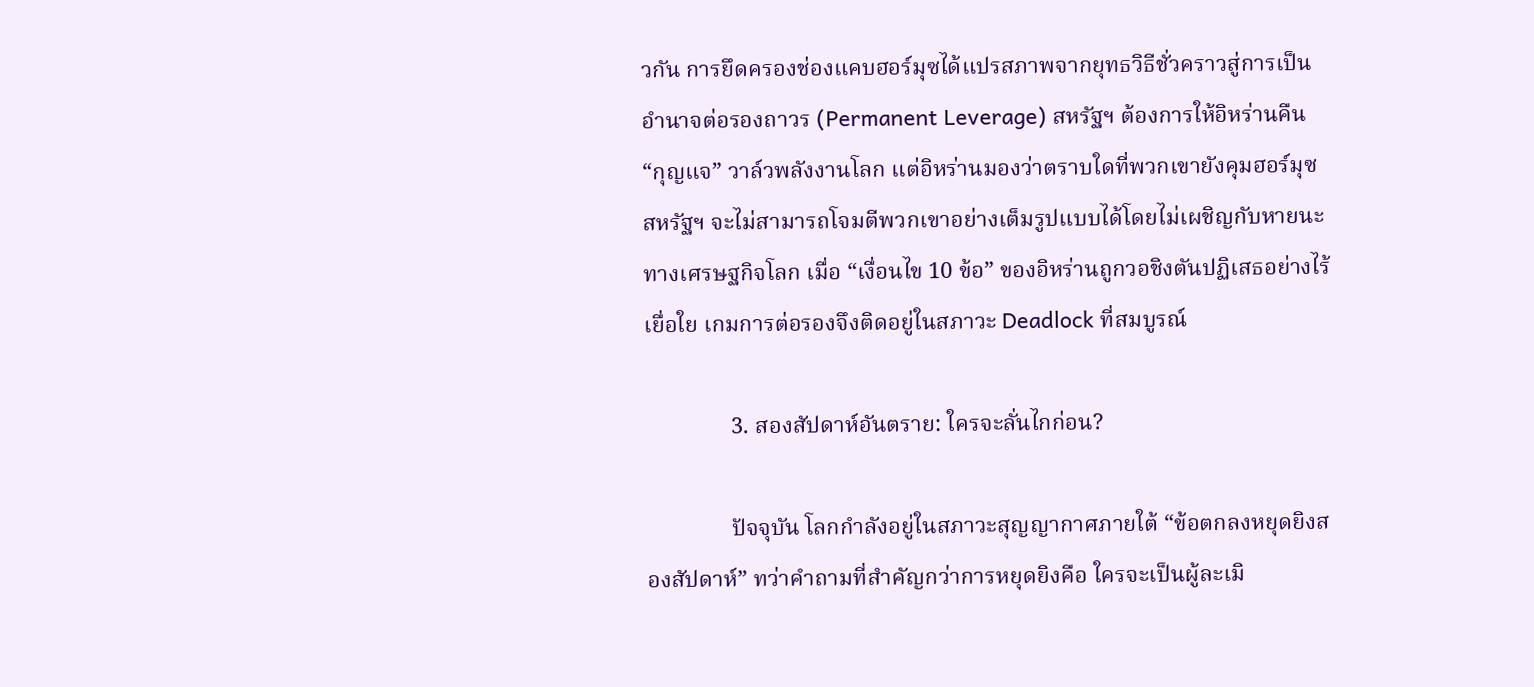วกัน การยึดครองช่องแคบฮอร์มุซได้แปรสภาพจากยุทธวิธีชั่วคราวสู่การเป็นอำนาจต่อรองถาวร (Permanent Leverage) สหรัฐฯ ต้องการให้อิหร่านคืน “กุญแจ” วาล์วพลังงานโลก แต่อิหร่านมองว่าตราบใดที่พวกเขายังคุมฮอร์มุซ สหรัฐฯ จะไม่สามารถโจมตีพวกเขาอย่างเต็มรูปแบบได้โดยไม่เผชิญกับหายนะทางเศรษฐกิจโลก เมื่อ “เงื่อนไข 10 ข้อ” ของอิหร่านถูกวอชิงตันปฏิเสธอย่างไร้เยื่อใย เกมการต่อรองจึงติดอยู่ในสภาวะ Deadlock ที่สมบูรณ์

               3. สองสัปดาห์อันตราย: ใครจะลั่นไกก่อน?

               ปัจจุบัน โลกกำลังอยู่ในสภาวะสุญญากาศภายใต้ “ข้อตกลงหยุดยิงสองสัปดาห์” ทว่าคำถามที่สำคัญกว่าการหยุดยิงคือ ใครจะเป็นผู้ละเมิ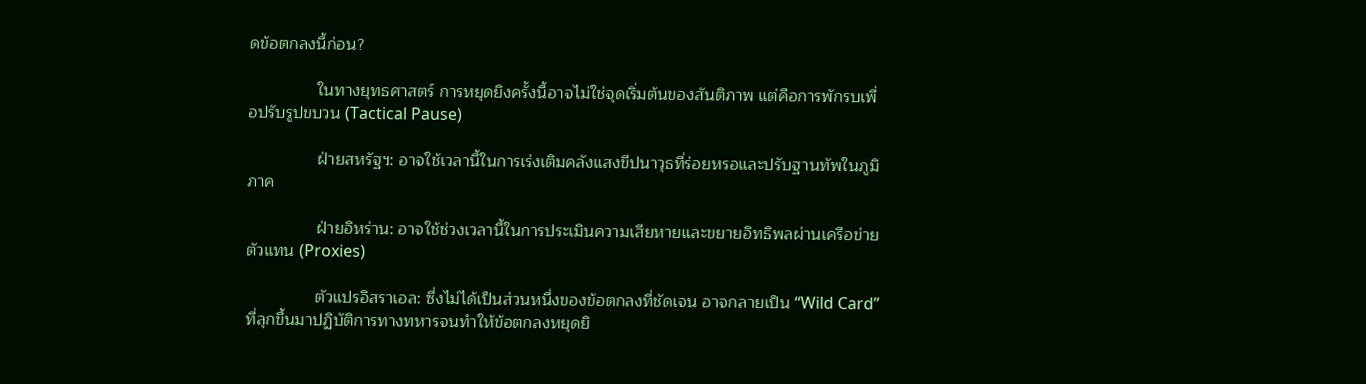ดข้อตกลงนี้ก่อน?

               ในทางยุทธศาสตร์ การหยุดยิงครั้งนี้อาจไม่ใช่จุดเริ่มต้นของสันติภาพ แต่คือการพักรบเพื่อปรับรูปขบวน (Tactical Pause)

               ฝ่ายสหรัฐฯ: อาจใช้เวลานี้ในการเร่งเติมคลังแสงขีปนาวุธที่ร่อยหรอและปรับฐานทัพในภูมิภาค

               ฝ่ายอิหร่าน: อาจใช้ช่วงเวลานี้ในการประเมินความเสียหายและขยายอิทธิพลผ่านเครือข่ายตัวแทน (Proxies)

               ตัวแปรอิสราเอล: ซึ่งไม่ได้เป็นส่วนหนึ่งของข้อตกลงที่ชัดเจน อาจกลายเป็น “Wild Card” ที่ลุกขึ้นมาปฏิบัติการทางทหารจนทำให้ข้อตกลงหยุดยิ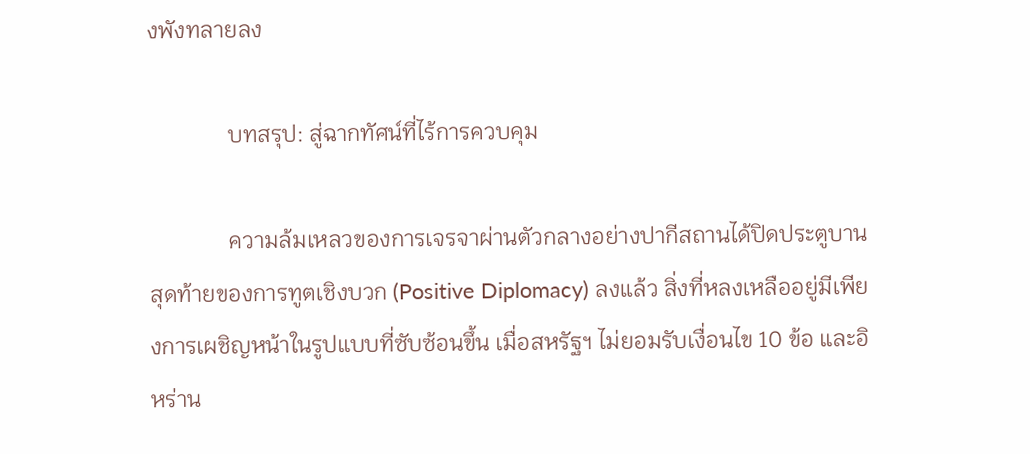งพังทลายลง

              บทสรุป: สู่ฉากทัศน์ที่ไร้การควบคุม

              ความล้มเหลวของการเจรจาผ่านตัวกลางอย่างปากีสถานได้ปิดประตูบานสุดท้ายของการทูตเชิงบวก (Positive Diplomacy) ลงแล้ว สิ่งที่หลงเหลืออยู่มีเพียงการเผชิญหน้าในรูปแบบที่ซับซ้อนขึ้น เมื่อสหรัฐฯ ไม่ยอมรับเงื่อนไข 10 ข้อ และอิหร่าน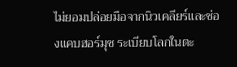ไม่ยอมปล่อยมือจากนิวเคลียร์และช่องแคบฮอร์มุซ ระเบียบโลกในตะ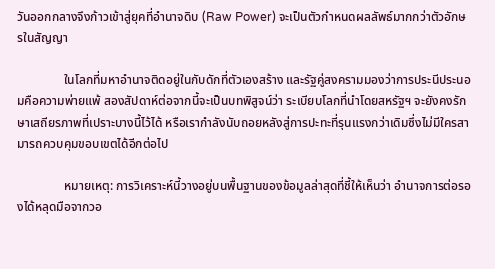วันออกกลางจึงก้าวเข้าสู่ยุคที่อำนาจดิบ (Raw Power) จะเป็นตัวกำหนดผลลัพธ์มากกว่าตัวอักษรในสัญญา

               ในโลกที่มหาอำนาจติดอยู่ในกับดักที่ตัวเองสร้าง และรัฐคู่สงครามมองว่าการประนีประนอมคือความพ่ายแพ้ สองสัปดาห์ต่อจากนี้จะเป็นบทพิสูจน์ว่า ระเบียบโลกที่นำโดยสหรัฐฯ จะยังคงรักษาเสถียรภาพที่เปราะบางนี้ไว้ได้ หรือเรากำลังนับถอยหลังสู่การปะทะที่รุนแรงกว่าเดิมซึ่งไม่มีใครสามารถควบคุมขอบเขตได้อีกต่อไป

               หมายเหตุ: การวิเคราะห์นี้วางอยู่บนพื้นฐานของข้อมูลล่าสุดที่ชี้ให้เห็นว่า อำนาจการต่อรองได้หลุดมือจากวอ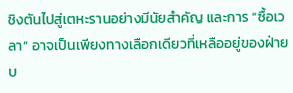ชิงตันไปสู่เตหะรานอย่างมีนัยสำคัญ และการ “ซื้อเวลา” อาจเป็นเพียงทางเลือกเดียวที่เหลืออยู่ของฝ่ายบ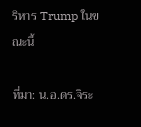ริหาร Trump ในขณะนี้

ที่มา: น.อ.ดร.จิระ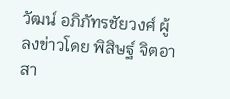วัฒน์ อภิภัทรชัยวงศ์ ผู้ลงข่าวโดย พิสิษฐ์ จิตอาสา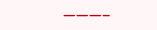———–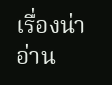เรื่องน่าอ่าน